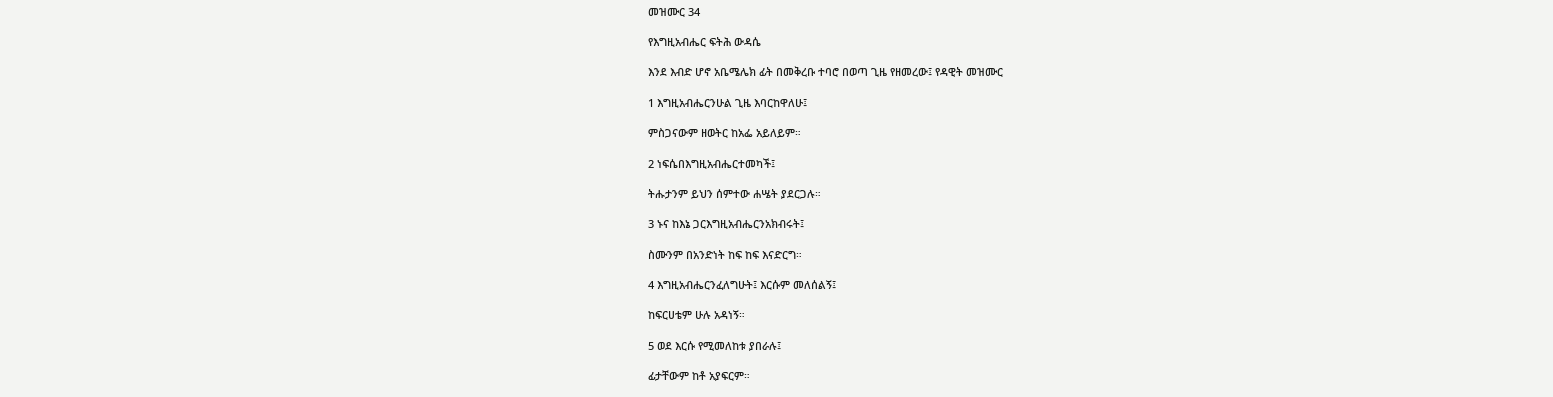መዝሙር 34

የእግዚአብሔር ፍትሕ ውዳሴ

እንደ እብድ ሆኖ አቤሜሌክ ፊት በመቅረቡ ተባሮ በወጣ ጊዜ የዘመረው፤ የዳዊት መዝሙር

1 እግዚአብሔርንሁል ጊዜ እባርከዋለሁ፤

ምስጋናውም ዘወትር ከአፌ አይለይም።

2 ነፍሴበእግዚአብሔርተመካች፤

ትሑታንም ይህን ሰምተው ሐሤት ያደርጋሉ።

3 ኑና ከእኔ ጋርእግዚአብሔርንአክብሩት፤

ስሙንም በአንድነት ከፍ ከፍ እናድርግ።

4 እግዚአብሔርንፈለግሁት፤ እርሱም መለሰልኝ፤

ከፍርሀቴም ሁሉ አዳነኝ።

5 ወደ እርሱ የሚመለከቱ ያበራሉ፤

ፊታቸውም ከቶ አያፍርም።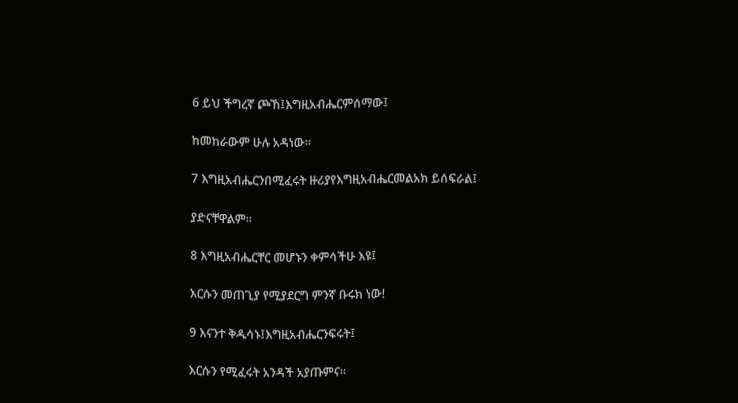6 ይህ ችግረኛ ጮኸ፤እግዚአብሔርምሰማው፤

ከመከራውም ሁሉ አዳነው።

7 እግዚአብሔርንበሚፈሩት ዙሪያየእግዚአብሔርመልአክ ይሰፍራል፤

ያድናቸዋልም።

8 እግዚአብሔርቸር መሆኑን ቀምሳችሁ እዩ፤

እርሱን መጠጊያ የሚያደርግ ምንኛ ቡሩክ ነው!

9 እናንተ ቅዱሳኑ፤እግዚአብሔርንፍሩት፤

እርሱን የሚፈሩት አንዳች አያጡምና።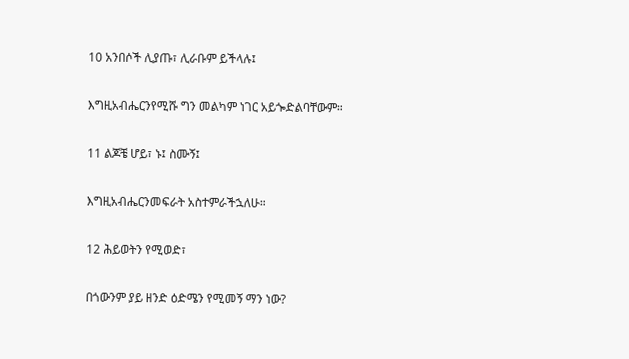10 አንበሶች ሊያጡ፣ ሊራቡም ይችላሉ፤

እግዚአብሔርንየሚሹ ግን መልካም ነገር አይጐድልባቸውም።

11 ልጆቼ ሆይ፣ ኑ፤ ስሙኝ፤

እግዚአብሔርንመፍራት አስተምራችኋለሁ።

12 ሕይወትን የሚወድ፣

በጎውንም ያይ ዘንድ ዕድሜን የሚመኝ ማን ነው?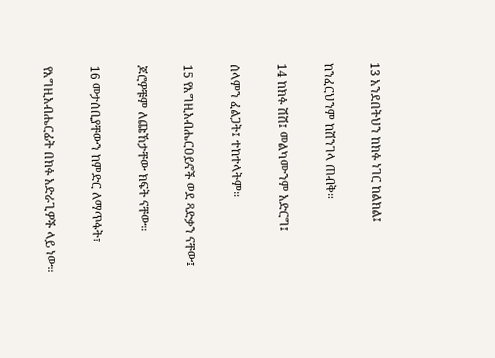13 አንደበትህን ከክፉ ነገር ከልክል፤

ከንፈርህንም ከሽንገላ ጠብቅ።

14 ከክፉ ሽሽ፤ መልካሙንም አድርግ፤

ሰላምን ፈልጋት፤ ተከተላትም።

15 የእግዚአብሔርዐይኖች ወደ ጻድቃን ናቸው፤

ጆሮዎቹም ለጩኸታቸው ክፍት ናቸው።

16 መታሰቢያቸውን ከምድር ለማጥፋት፣

የእግዚአብሔርፊት በክፉ አድራጊዎች ላይ ነው።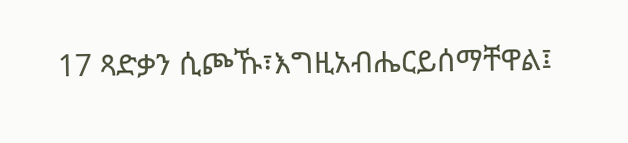17 ጻድቃን ሲጮኹ፣እግዚአብሔርይሰማቸዋል፤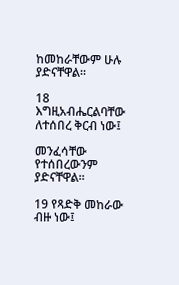ከመከራቸውም ሁሉ ያድናቸዋል።

18 እግዚአብሔርልባቸው ለተሰበረ ቅርብ ነው፤

መንፈሳቸው የተሰበረውንም ያድናቸዋል።

19 የጻድቅ መከራው ብዙ ነው፤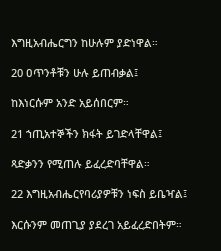እግዚአብሔርግን ከሁሉም ያድነዋል።

20 ዐጥንቶቹን ሁሉ ይጠብቃል፤

ከእነርሱም አንድ አይሰበርም።

21 ኀጢአተኞችን ክፋት ይገድላቸዋል፤

ጻድቃንን የሚጠሉ ይፈረድባቸዋል።

22 እግዚአብሔርየባሪያዎቹን ነፍስ ይቤዣል፤

እርሱንም መጠጊያ ያደረገ አይፈረድበትም።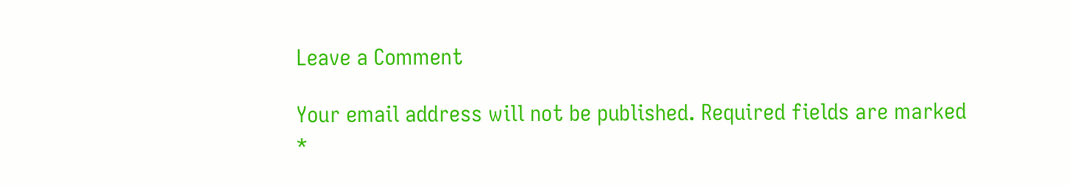Leave a Comment

Your email address will not be published. Required fields are marked *